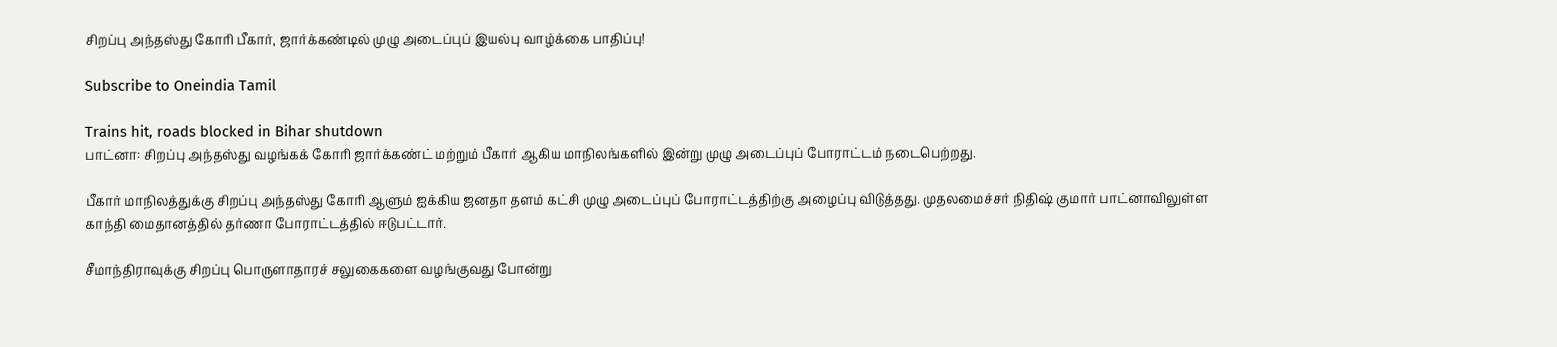சிறப்பு அந்தஸ்து கோரி பீகார், ஜார்க்கண்டில் முழு அடைப்புப் இயல்பு வாழ்க்கை பாதிப்பு!

Subscribe to Oneindia Tamil

Trains hit, roads blocked in Bihar shutdown
பாட்னா: சிறப்பு அந்தஸ்து வழங்கக் கோரி ஜார்க்கண்ட் மற்றும் பீகார் ஆகிய மாநிலங்களில் இன்று முழு அடைப்புப் போராட்டம் நடைபெற்றது.

பீகார் மாநிலத்துக்கு சிறப்பு அந்தஸ்து கோரி ஆளும் ஐக்கிய ஜனதா தளம் கட்சி முழு அடைப்புப் போராட்டத்திற்கு அழைப்பு விடுத்தது. முதலமைச்சர் நிதிஷ் குமார் பாட்னாவிலுள்ள காந்தி மைதானத்தில் தர்ணா போராட்டத்தில் ஈடுபட்டார்.

சீமாந்திராவுக்கு சிறப்பு பொருளாதாரச் சலுகைகளை வழங்குவது போன்று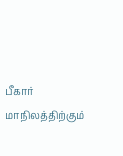பீகார் மாநிலத்திற்கும்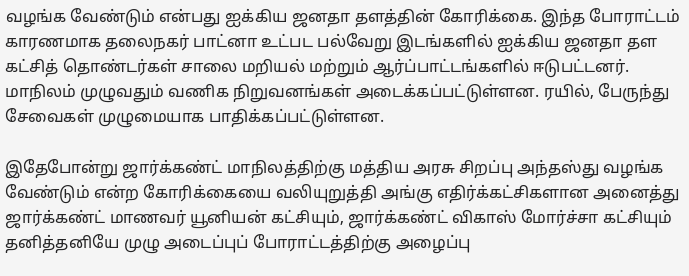வழங்க வேண்டும் என்பது ஐக்கிய ஜனதா தளத்தின் கோரிக்கை. இந்த போராட்டம் காரணமாக தலைநகர் பாட்னா உட்பட பல்வேறு இடங்களில் ஐக்கிய ஜனதா தள கட்சித் தொண்டர்கள் சாலை மறியல் மற்றும் ஆர்ப்பாட்டங்களில் ஈடுபட்டனர். மாநிலம் முழுவதும் வணிக நிறுவனங்கள் அடைக்கப்பட்டுள்ளன. ரயில், பேருந்து சேவைகள் முழுமையாக பாதிக்கப்பட்டுள்ளன.

இதேபோன்று ஜார்க்கண்ட் மாநிலத்திற்கு மத்திய அரசு சிறப்பு அந்தஸ்து வழங்க வேண்டும் என்ற கோரிக்கையை வலியுறுத்தி அங்கு எதிர்க்கட்சிகளான அனைத்து ஜார்க்கண்ட் மாணவர் யூனியன் கட்சியும், ஜார்க்கண்ட் விகாஸ் மோர்ச்சா கட்சியும் தனித்தனியே முழு அடைப்புப் போராட்டத்திற்கு அழைப்பு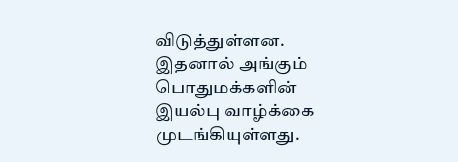விடுத்துள்ளன. இதனால் அங்கும் பொதுமக்களின் இயல்பு வாழ்க்கை முடங்கியுள்ளது.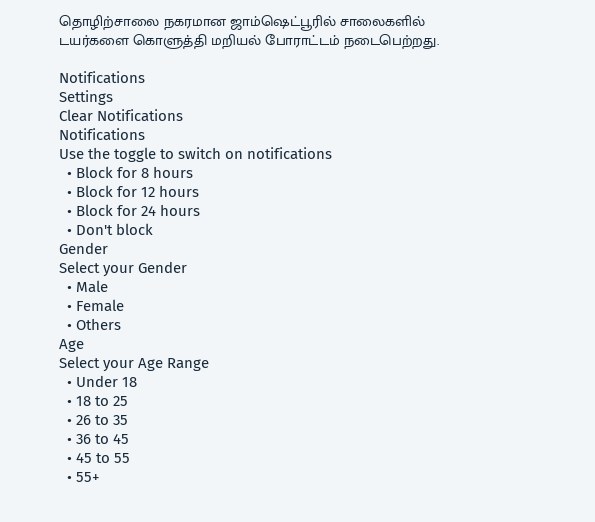தொழிற்சாலை நகரமான ஜாம்ஷெட்பூரில் சாலைகளில் டயர்களை கொளுத்தி மறியல் போராட்டம் நடைபெற்றது.

Notifications
Settings
Clear Notifications
Notifications
Use the toggle to switch on notifications
  • Block for 8 hours
  • Block for 12 hours
  • Block for 24 hours
  • Don't block
Gender
Select your Gender
  • Male
  • Female
  • Others
Age
Select your Age Range
  • Under 18
  • 18 to 25
  • 26 to 35
  • 36 to 45
  • 45 to 55
  • 55+